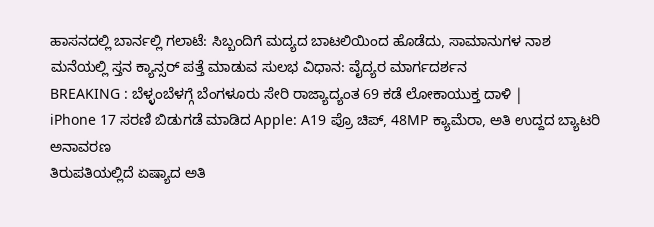ಹಾಸನದಲ್ಲಿ ಬಾರ್ನಲ್ಲಿ ಗಲಾಟೆ: ಸಿಬ್ಬಂದಿಗೆ ಮದ್ಯದ ಬಾಟಲಿಯಿಂದ ಹೊಡೆದು, ಸಾಮಾನುಗಳ ನಾಶ
ಮನೆಯಲ್ಲಿ ಸ್ತನ ಕ್ಯಾನ್ಸರ್ ಪತ್ತೆ ಮಾಡುವ ಸುಲಭ ವಿಧಾನ: ವೈದ್ಯರ ಮಾರ್ಗದರ್ಶನ
BREAKING : ಬೆಳ್ಳಂಬೆಳಗ್ಗೆ ಬೆಂಗಳೂರು ಸೇರಿ ರಾಜ್ಯಾದ್ಯಂತ 69 ಕಡೆ ಲೋಕಾಯುಕ್ತ ದಾಳಿ |
iPhone 17 ಸರಣಿ ಬಿಡುಗಡೆ ಮಾಡಿದ Apple: A19 ಪ್ರೊ ಚಿಪ್, 48MP ಕ್ಯಾಮೆರಾ, ಅತಿ ಉದ್ದದ ಬ್ಯಾಟರಿ ಅನಾವರಣ
ತಿರುಪತಿಯಲ್ಲಿದೆ ಏಷ್ಯಾದ ಅತಿ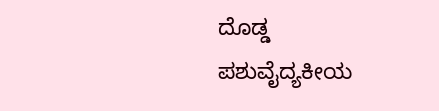ದೊಡ್ಡ ಪಶುವೈದ್ಯಕೀಯ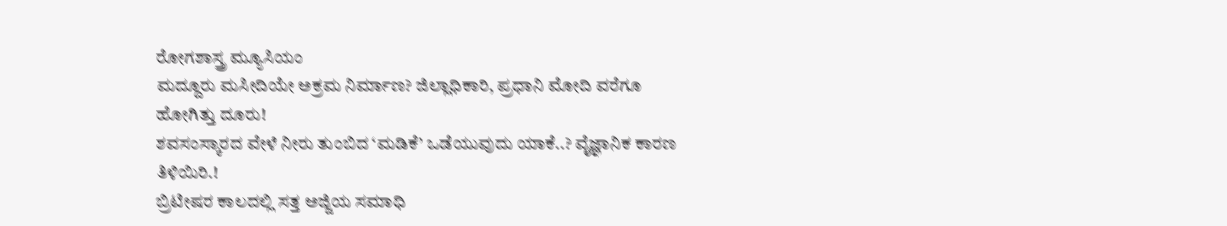ರೋಗಶಾಸ್ತ್ರ ಮ್ಯೂಸಿಯಂ
ಮದ್ದೂರು ಮಸೀದಿಯೇ ಅಕ್ರಮ ನಿರ್ಮಾಣ? ಜಿಲ್ಲಾಧಿಕಾರಿ, ಪ್ರಧಾನಿ ಮೋದಿ ವರೆಗೂ ಹೋಗಿತ್ತು ದೂರು!
ಶವಸಂಸ್ಕಾರದ ವೇಳೆ ನೀರು ತುಂಬಿದ ‘ಮಡಿಕೆ’ ಒಡೆಯುವುದು ಯಾಕೆ..? ವೈಜ್ಞಾನಿಕ ಕಾರಣ ತಿಳಿಯಿರಿ.!
ಬ್ರಿಟೀಷರ ಕಾಲದಲ್ಲಿ ಸತ್ತ ಅಜ್ಜಿಯ ಸಮಾಧಿ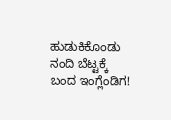ಹುಡುಕಿಕೊಂಡು ನಂದಿ ಬೆಟ್ಟಕ್ಕೆ ಬಂದ ಇಂಗ್ಲೆಂಡಿಗ!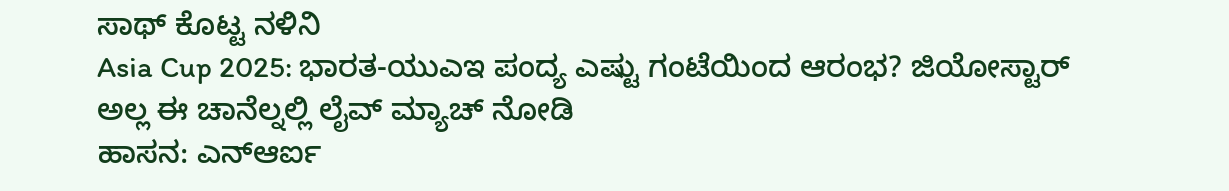ಸಾಥ್ ಕೊಟ್ಟ ನಳಿನಿ
Asia Cup 2025: ಭಾರತ-ಯುಎಇ ಪಂದ್ಯ ಎಷ್ಟು ಗಂಟೆಯಿಂದ ಆರಂಭ? ಜಿಯೋಸ್ಟಾರ್ ಅಲ್ಲ ಈ ಚಾನೆಲ್ನಲ್ಲಿ ಲೈವ್ ಮ್ಯಾಚ್ ನೋಡಿ
ಹಾಸನ: ಎನ್ಆರ್ಐ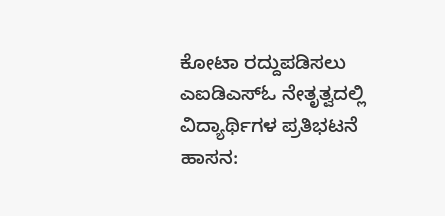ಕೋಟಾ ರದ್ದುಪಡಿಸಲು ಎಐಡಿಎಸ್ಓ ನೇತೃತ್ವದಲ್ಲಿ ವಿದ್ಯಾರ್ಥಿಗಳ ಪ್ರತಿಭಟನೆ
ಹಾಸನ: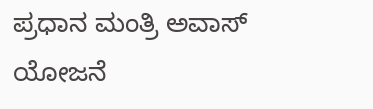ಪ್ರಧಾನ ಮಂತ್ರಿ ಅವಾಸ್ ಯೋಜನೆ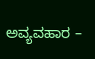ಅವ್ಯವಹಾರ –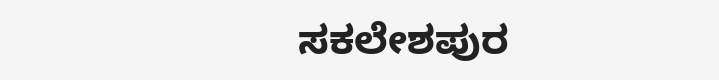ಸಕಲೇಶಪುರ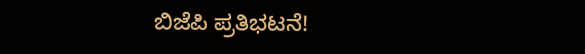ಬಿಜೆಪಿ ಪ್ರತಿಭಟನೆ!